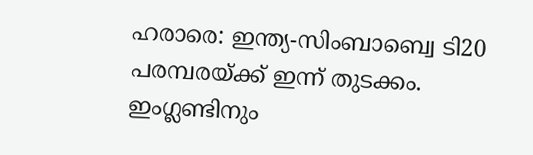ഹരാരെ: ഇന്ത്യ-സിംബാബ്വെ ടി20 പരമ്പരയ്ക്ക് ഇന്ന് തുടക്കം. ഇംഗ്ലണ്ടിനും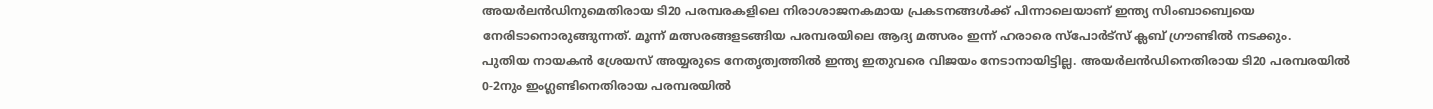അയർലൻഡിനുമെതിരായ ടി20 പരമ്പരകളിലെ നിരാശാജനകമായ പ്രകടനങ്ങൾക്ക് പിന്നാലെയാണ് ഇന്ത്യ സിംബാബ്വെയെ നേരിടാനൊരുങ്ങുന്നത്. മൂന്ന് മത്സരങ്ങളടങ്ങിയ പരമ്പരയിലെ ആദ്യ മത്സരം ഇന്ന് ഹരാരെ സ്പോർട്സ് ക്ലബ് ഗ്രൗണ്ടിൽ നടക്കും.
പുതിയ നായകൻ ശ്രേയസ് അയ്യരുടെ നേതൃത്വത്തിൽ ഇന്ത്യ ഇതുവരെ വിജയം നേടാനായിട്ടില്ല. അയർലൻഡിനെതിരായ ടി20 പരമ്പരയിൽ 0-2നും ഇംഗ്ലണ്ടിനെതിരായ പരമ്പരയിൽ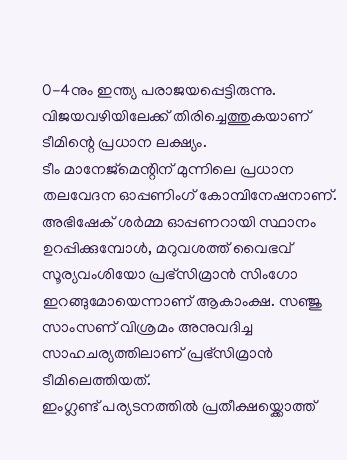0-4നും ഇന്ത്യ പരാജയപ്പെട്ടിരുന്നു. വിജയവഴിയിലേക്ക് തിരിച്ചെത്തുകയാണ് ടീമിന്റെ പ്രധാന ലക്ഷ്യം.
ടീം മാനേജ്മെന്റിന് മുന്നിലെ പ്രധാന തലവേദന ഓപ്പണിംഗ് കോമ്പിനേഷനാണ്. അഭിഷേക് ശർമ്മ ഓപ്പണറായി സ്ഥാനം ഉറപ്പിക്കുമ്പോൾ, മറുവശത്ത് വൈഭവ് സൂര്യവംശിയോ പ്രഭ്സിമ്രാൻ സിംഗോ ഇറങ്ങുമോയെന്നാണ് ആകാംക്ഷ. സഞ്ജു സാംസണ് വിശ്രമം അനുവദിച്ച സാഹചര്യത്തിലാണ് പ്രഭ്സിമ്രാൻ ടീമിലെത്തിയത്.
ഇംഗ്ലണ്ട് പര്യടനത്തിൽ പ്രതീക്ഷയ്ക്കൊത്ത്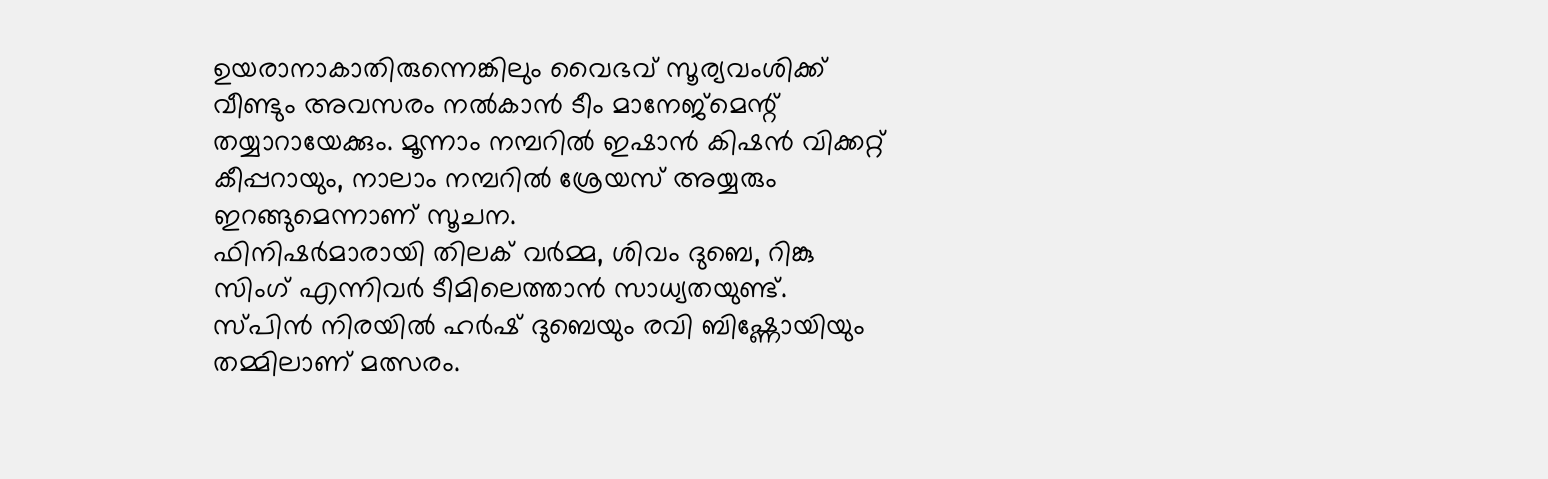ഉയരാനാകാതിരുന്നെങ്കിലും വൈഭവ് സൂര്യവംശിക്ക് വീണ്ടും അവസരം നൽകാൻ ടീം മാനേജ്മെന്റ് തയ്യാറായേക്കും. മൂന്നാം നമ്പറിൽ ഇഷാൻ കിഷൻ വിക്കറ്റ് കീപ്പറായും, നാലാം നമ്പറിൽ ശ്രേയസ് അയ്യരും ഇറങ്ങുമെന്നാണ് സൂചന.
ഫിനിഷർമാരായി തിലക് വർമ്മ, ശിവം ദുബെ, റിങ്കു സിംഗ് എന്നിവർ ടീമിലെത്താൻ സാധ്യതയുണ്ട്. സ്പിൻ നിരയിൽ ഹർഷ് ദുബെയും രവി ബിഷ്ണോയിയും തമ്മിലാണ് മത്സരം.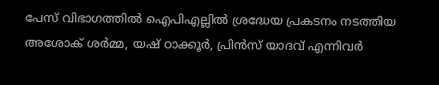പേസ് വിഭാഗത്തിൽ ഐപിഎല്ലിൽ ശ്രദ്ധേയ പ്രകടനം നടത്തിയ അശോക് ശർമ്മ, യഷ് ഠാക്കൂർ, പ്രിൻസ് യാദവ് എന്നിവർ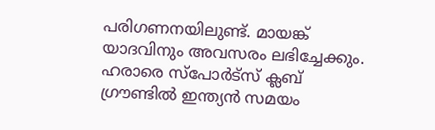പരിഗണനയിലുണ്ട്. മായങ്ക് യാദവിനും അവസരം ലഭിച്ചേക്കും.
ഹരാരെ സ്പോർട്സ് ക്ലബ് ഗ്രൗണ്ടിൽ ഇന്ത്യൻ സമയം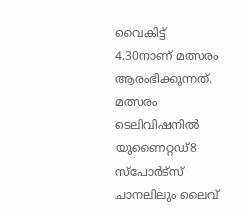വൈകിട്ട് 4.30നാണ് മത്സരം ആരംഭിക്കുന്നത്. മത്സരം ടെലിവിഷനിൽ യുണൈറ്റഡ്8 സ്പോർട്സ് ചാനലിലും ലൈവ്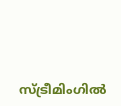സ്ട്രീമിംഗിൽ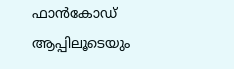ഫാൻകോഡ് ആപ്പിലൂടെയും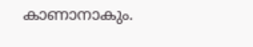കാണാനാകും.